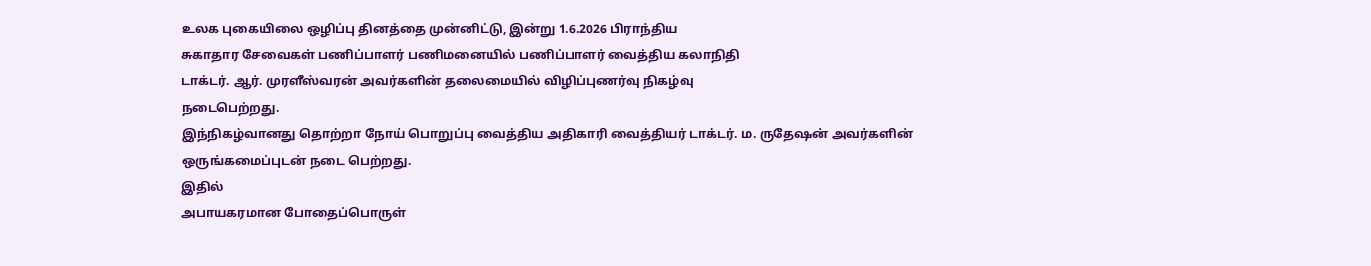உலக புகையிலை ஒழிப்பு தினத்தை முன்னிட்டு, இன்று 1.6.2026 பிராந்திய
சுகாதார சேவைகள் பணிப்பாளர் பணிமனையில் பணிப்பாளர் வைத்திய கலாநிதி
டாக்டர். ஆர். முரளீஸ்வரன் அவர்களின் தலைமையில் விழிப்புணர்வு நிகழ்வு
நடைபெற்றது.
இந்நிகழ்வானது தொற்றா நோய் பொறுப்பு வைத்திய அதிகாரி வைத்தியர் டாக்டர். ம. ருதேஷன் அவர்களின் ஒருங்கமைப்புடன் நடை பெற்றது.
இதில்
அபாயகரமான போதைப்பொருள்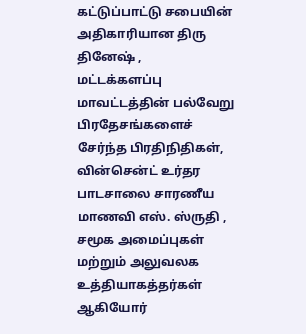கட்டுப்பாட்டு சபையின் அதிகாரியான திரு தினேஷ் ,
மட்டக்களப்பு மாவட்டத்தின் பல்வேறு பிரதேசங்களைச் சேர்ந்த பிரதிநிதிகள்,
வின்சென்ட் உர்தர பாடசாலை சாரணீய மாணவி எஸ். ஸ்ருதி , சமூக அமைப்புகள்
மற்றும் அலுவலக உத்தியாகத்தர்கள் ஆகியோர்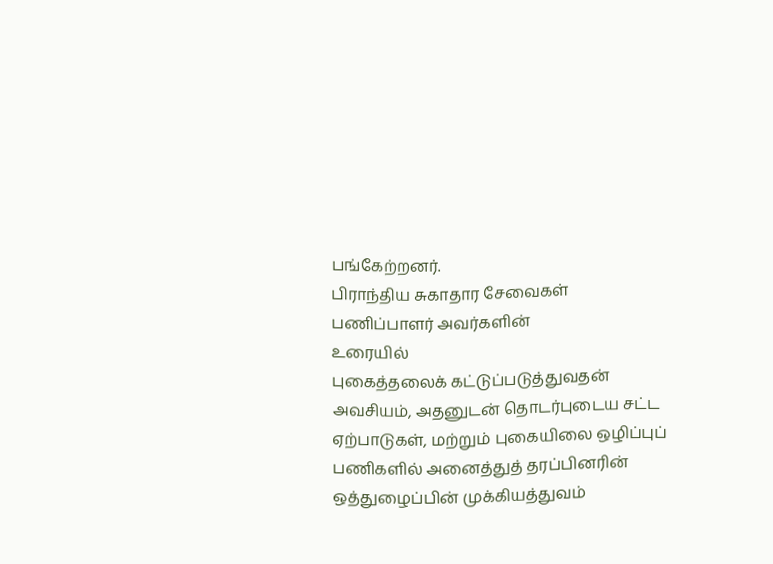பங்கேற்றனர்.
பிராந்திய சுகாதார சேவைகள் பணிப்பாளர் அவர்களின்
உரையில்
புகைத்தலைக் கட்டுப்படுத்துவதன் அவசியம், அதனுடன் தொடர்புடைய சட்ட
ஏற்பாடுகள், மற்றும் புகையிலை ஒழிப்புப் பணிகளில் அனைத்துத் தரப்பினரின்
ஒத்துழைப்பின் முக்கியத்துவம்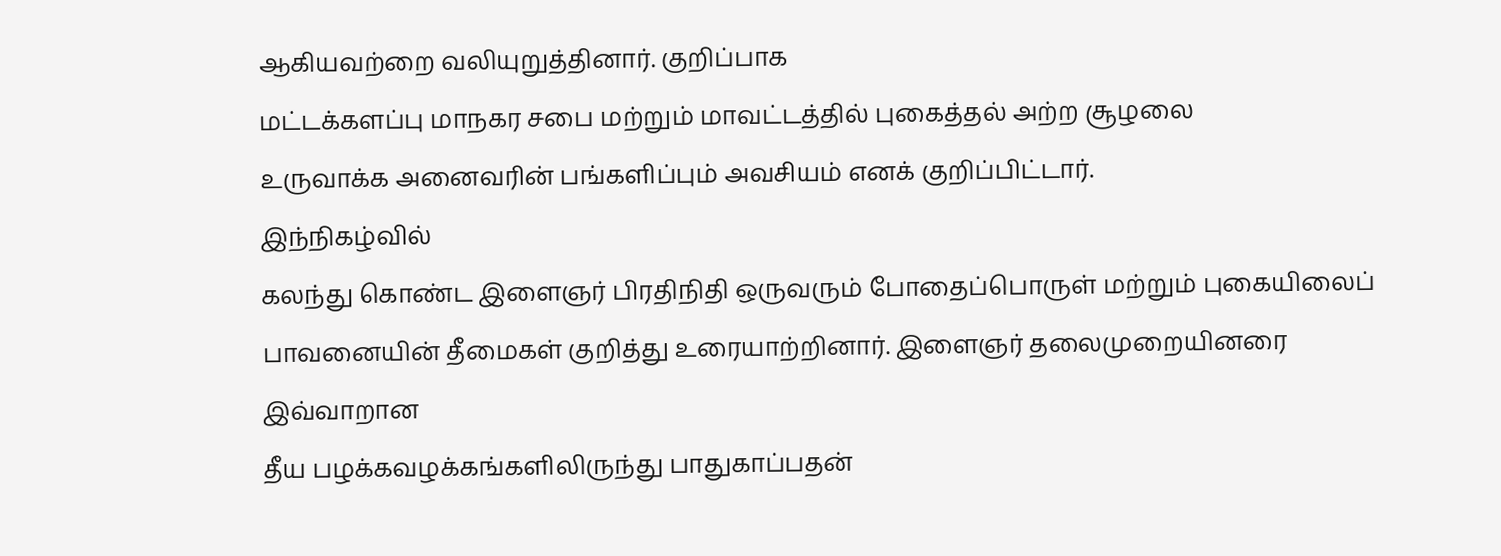ஆகியவற்றை வலியுறுத்தினார். குறிப்பாக
மட்டக்களப்பு மாநகர சபை மற்றும் மாவட்டத்தில் புகைத்தல் அற்ற சூழலை
உருவாக்க அனைவரின் பங்களிப்பும் அவசியம் எனக் குறிப்பிட்டார்.
இந்நிகழ்வில்
கலந்து கொண்ட இளைஞர் பிரதிநிதி ஒருவரும் போதைப்பொருள் மற்றும் புகையிலைப்
பாவனையின் தீமைகள் குறித்து உரையாற்றினார். இளைஞர் தலைமுறையினரை இவ்வாறான
தீய பழக்கவழக்கங்களிலிருந்து பாதுகாப்பதன்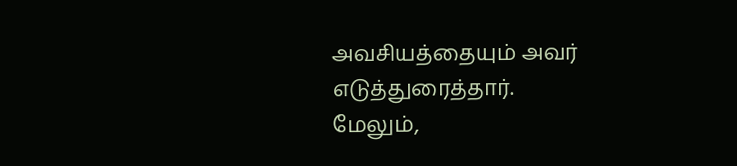அவசியத்தையும் அவர்
எடுத்துரைத்தார்.
மேலும்,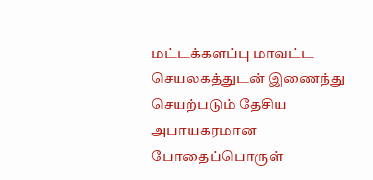மட்டக்களப்பு மாவட்ட செயலகத்துடன் இணைந்து
செயற்படும் தேசிய அபாயகரமான போதைப்பொருள்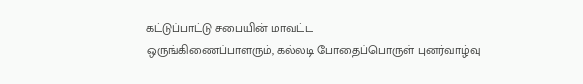கட்டுப்பாட்டு சபையின் மாவட்ட
ஒருங்கிணைப்பாளரும், கல்லடி போதைப்பொருள் புனர்வாழ்வு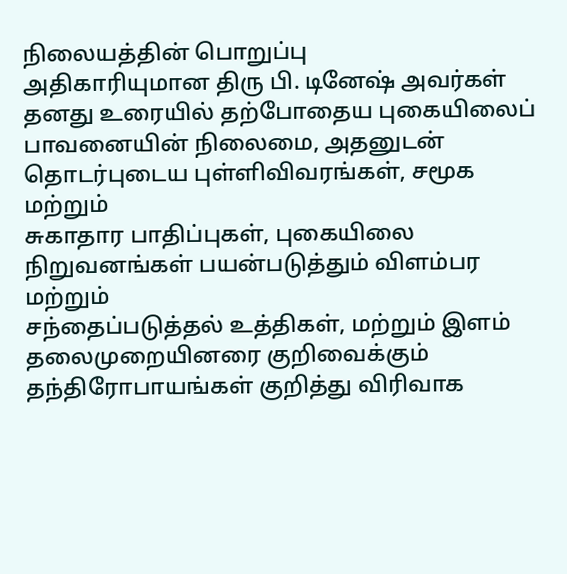நிலையத்தின் பொறுப்பு
அதிகாரியுமான திரு பி. டினேஷ் அவர்கள் தனது உரையில் தற்போதைய புகையிலைப்
பாவனையின் நிலைமை, அதனுடன் தொடர்புடைய புள்ளிவிவரங்கள், சமூக மற்றும்
சுகாதார பாதிப்புகள், புகையிலை நிறுவனங்கள் பயன்படுத்தும் விளம்பர மற்றும்
சந்தைப்படுத்தல் உத்திகள், மற்றும் இளம் தலைமுறையினரை குறிவைக்கும்
தந்திரோபாயங்கள் குறித்து விரிவாக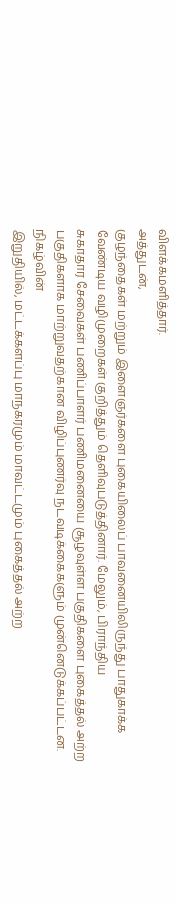விளக்கமளித்தார்.
அத்துடன்,
குழந்தைகள் மற்றும் இளைஞர்களை புகையிலைப் பாவனையிலிருந்து பாதுகாக்க
வேண்டிய வழிமுறைகள் குறித்தும் தெளிவுபடுத்தினார். மேலும், பிராந்திய
சுகாதார சேவைகள் பணிப்பாளர் பணிமனையை சூழவுள்ள பகுதிகளை புகைத்தல் அற்ற
பகுதிகளாக மாற்றுவதற்கான விழிப்புணர்வு நடவடிக்கைகளும் முன்னெடுக்கப்பட்டன.
நிகழ்வின்
இறுதியில், மட்டக்களப்பு மாநகரமும் மாவட்டமும் புகைத்தல் அற்ற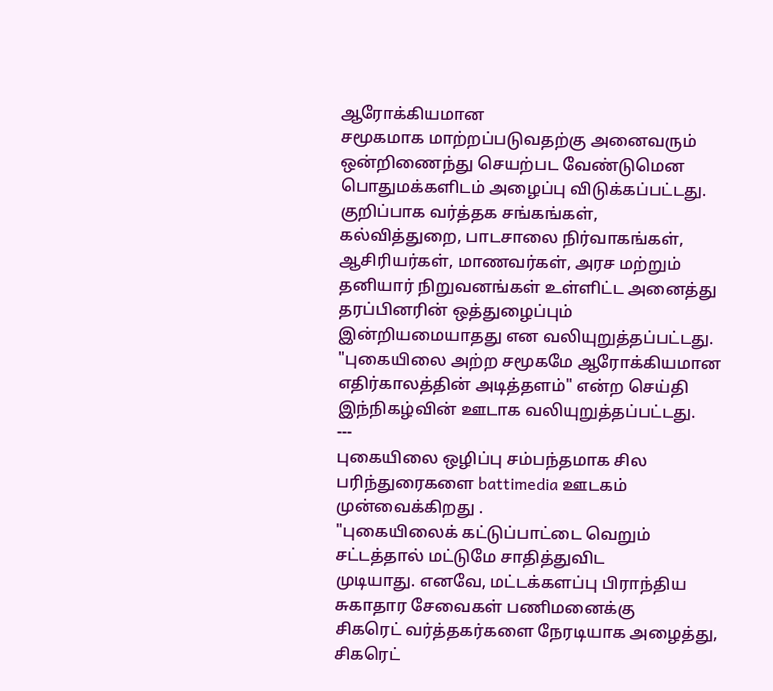ஆரோக்கியமான
சமூகமாக மாற்றப்படுவதற்கு அனைவரும் ஒன்றிணைந்து செயற்பட வேண்டுமென
பொதுமக்களிடம் அழைப்பு விடுக்கப்பட்டது. குறிப்பாக வர்த்தக சங்கங்கள்,
கல்வித்துறை, பாடசாலை நிர்வாகங்கள், ஆசிரியர்கள், மாணவர்கள், அரச மற்றும்
தனியார் நிறுவனங்கள் உள்ளிட்ட அனைத்து தரப்பினரின் ஒத்துழைப்பும்
இன்றியமையாதது என வலியுறுத்தப்பட்டது.
"புகையிலை அற்ற சமூகமே ஆரோக்கியமான எதிர்காலத்தின் அடித்தளம்" என்ற செய்தி இந்நிகழ்வின் ஊடாக வலியுறுத்தப்பட்டது.
---
புகையிலை ஒழிப்பு சம்பந்தமாக சில பரிந்துரைகளை battimedia ஊடகம் முன்வைக்கிறது .
"புகையிலைக் கட்டுப்பாட்டை வெறும் சட்டத்தால் மட்டுமே சாதித்துவிட
முடியாது. எனவே, மட்டக்களப்பு பிராந்திய சுகாதார சேவைகள் பணிமனைக்கு
சிகரெட் வர்த்தகர்களை நேரடியாக அழைத்து, சிகரெட்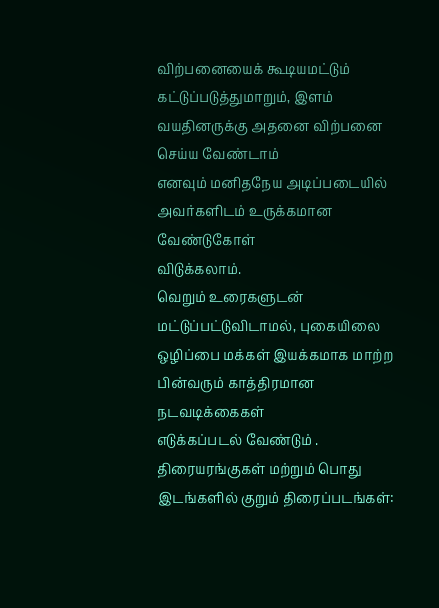விற்பனையைக் கூடியமட்டும்
கட்டுப்படுத்துமாறும், இளம் வயதினருக்கு அதனை விற்பனை செய்ய வேண்டாம்
எனவும் மனிதநேய அடிப்படையில் அவர்களிடம் உருக்கமான வேண்டுகோள்
விடுக்கலாம்.
வெறும் உரைகளுடன் மட்டுப்பட்டுவிடாமல், புகையிலை
ஒழிப்பை மக்கள் இயக்கமாக மாற்ற பின்வரும் காத்திரமான நடவடிக்கைகள்
எடுக்கப்படல் வேண்டும் .
திரையரங்குகள் மற்றும் பொது இடங்களில் குறும் திரைப்படங்கள்: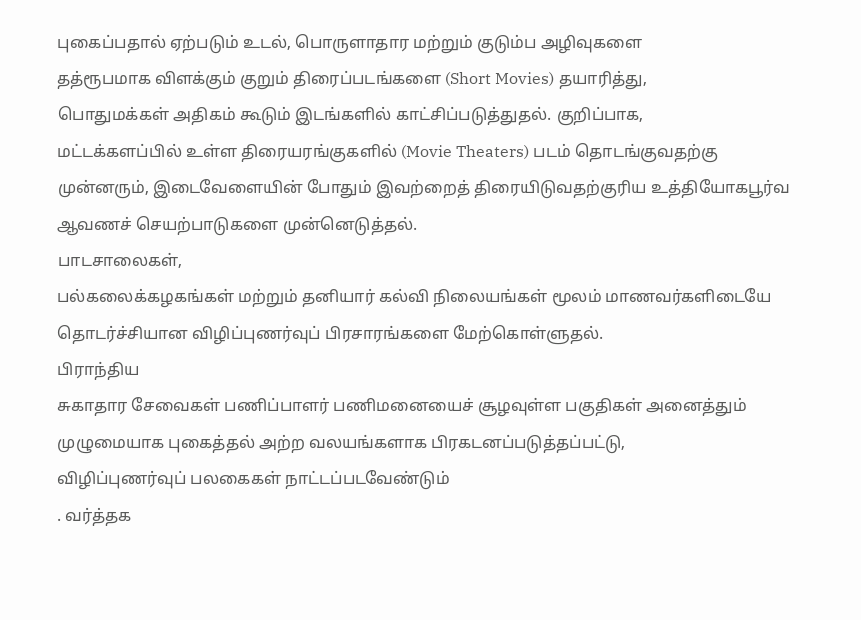புகைப்பதால் ஏற்படும் உடல், பொருளாதார மற்றும் குடும்ப அழிவுகளை
தத்ரூபமாக விளக்கும் குறும் திரைப்படங்களை (Short Movies) தயாரித்து,
பொதுமக்கள் அதிகம் கூடும் இடங்களில் காட்சிப்படுத்துதல். குறிப்பாக,
மட்டக்களப்பில் உள்ள திரையரங்குகளில் (Movie Theaters) படம் தொடங்குவதற்கு
முன்னரும், இடைவேளையின் போதும் இவற்றைத் திரையிடுவதற்குரிய உத்தியோகபூர்வ
ஆவணச் செயற்பாடுகளை முன்னெடுத்தல்.
பாடசாலைகள்,
பல்கலைக்கழகங்கள் மற்றும் தனியார் கல்வி நிலையங்கள் மூலம் மாணவர்களிடையே
தொடர்ச்சியான விழிப்புணர்வுப் பிரசாரங்களை மேற்கொள்ளுதல்.
பிராந்திய
சுகாதார சேவைகள் பணிப்பாளர் பணிமனையைச் சூழவுள்ள பகுதிகள் அனைத்தும்
முழுமையாக புகைத்தல் அற்ற வலயங்களாக பிரகடனப்படுத்தப்பட்டு,
விழிப்புணர்வுப் பலகைகள் நாட்டப்படவேண்டும்
. வர்த்தக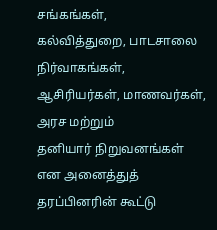சங்கங்கள்,
கல்வித்துறை, பாடசாலை நிர்வாகங்கள், ஆசிரியர்கள், மாணவர்கள், அரச மற்றும்
தனியார் நிறுவனங்கள் என அனைத்துத் தரப்பினரின் கூட்டு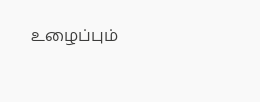உழைப்பும்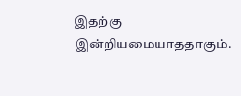இதற்கு
இன்றியமையாததாகும்.